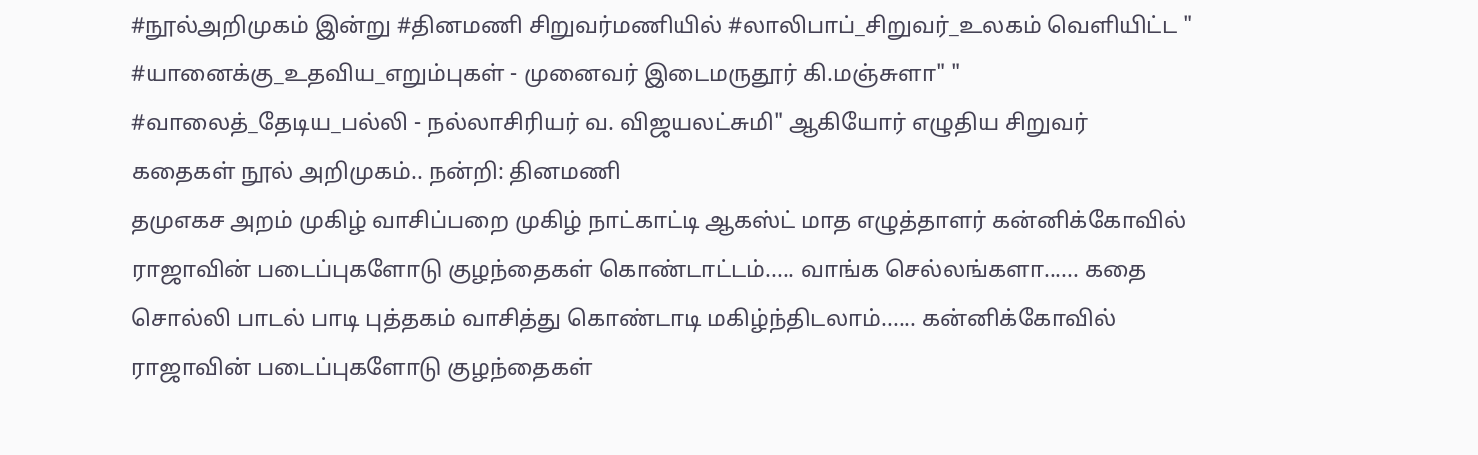#நூல்அறிமுகம் இன்று #தினமணி சிறுவர்மணியில் #லாலிபாப்_சிறுவர்_உலகம் வெளியிட்ட " #யானைக்கு_உதவிய_எறும்புகள் - முனைவர் இடைமருதூர் கி.மஞ்சுளா" " #வாலைத்_தேடிய_பல்லி - நல்லாசிரியர் வ. விஜயலட்சுமி" ஆகியோர் எழுதிய சிறுவர் கதைகள் நூல் அறிமுகம்.. நன்றி: தினமணி
தமுஎகச அறம் முகிழ் வாசிப்பறை முகிழ் நாட்காட்டி ஆகஸ்ட் மாத எழுத்தாளர் கன்னிக்கோவில் ராஜாவின் படைப்புகளோடு குழந்தைகள் கொண்டாட்டம்..... வாங்க செல்லங்களா...... கதை சொல்லி பாடல் பாடி புத்தகம் வாசித்து கொண்டாடி மகிழ்ந்திடலாம்...... கன்னிக்கோவில் ராஜாவின் படைப்புகளோடு குழந்தைகள்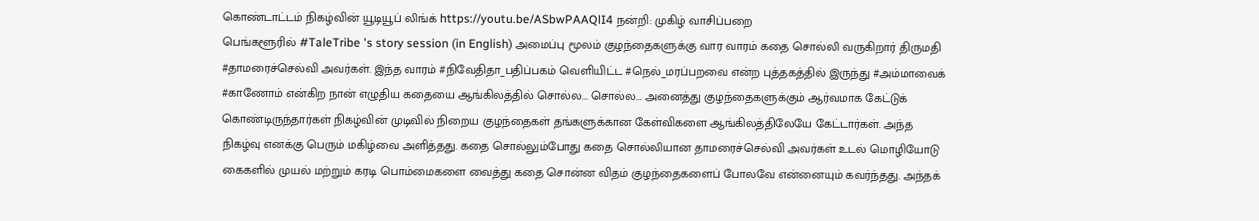கொண்டாட்டம் நிகழ்வின் யூடியூப் லிங்க் https://youtu.be/ASbwPAAQlI4 நன்றி: முகிழ் வாசிப்பறை
பெங்களூரில் #TaleTribe 's story session (in English) அமைப்பு மூலம் குழந்தைகளுக்கு வார வாரம் கதை சொல்லி வருகிறார் திருமதி #தாமரைச்செல்வி அவர்கள். இந்த வாரம் #நிவேதிதா_பதிப்பகம் வெளியிட்ட #நெல்_மரப்பறவை என்ற புத்தகத்தில் இருந்து #அம்மாவைக் #காணோம் என்கிற நான் எழுதிய கதையை ஆங்கிலத்தில் சொல்ல... சொல்ல... அனைத்து குழந்தைகளுக்கும் ஆர்வமாக கேட்டுக் கொண்டிருந்தார்கள் நிகழ்வின் முடிவில் நிறைய குழந்தைகள் தங்களுக்கான கேள்விகளை ஆங்கிலத்திலேயே கேட்டார்கள். அந்த நிகழ்வு எனக்கு பெரும் மகிழ்வை அளித்தது. கதை சொல்லும்போது கதை சொல்லியான தாமரைச்செல்வி அவர்கள் உடல் மொழியோடு கைகளில் முயல் மற்றும் கரடி பொம்மைகளை வைத்து கதை சொன்ன விதம் குழந்தைகளைப் போலவே என்னையும் கவர்ந்தது. அந்தக்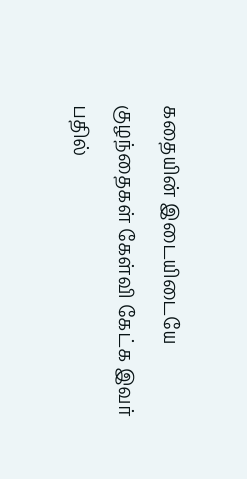கதையின் இடையிடையே குழந்தைகள் கேள்வி கேட்க இவர் பதில்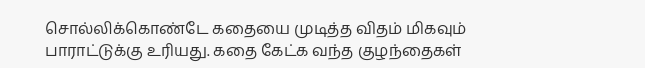சொல்லிக்கொண்டே கதையை முடித்த விதம் மிகவும் பாராட்டுக்கு உரியது. கதை கேட்க வந்த குழந்தைகள்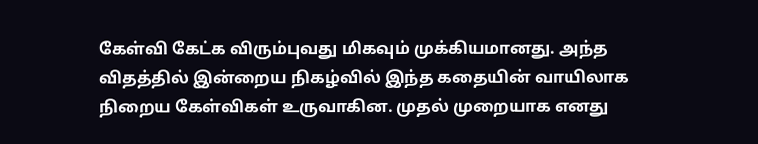கேள்வி கேட்க விரும்புவது மிகவும் முக்கியமானது. அந்த விதத்தில் இன்றைய நிகழ்வில் இந்த கதையின் வாயிலாக நிறைய கேள்விகள் உருவாகின. முதல் முறையாக எனது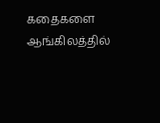கதைகளை ஆங்கிலத்தில்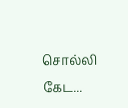சொல்லி கேட...